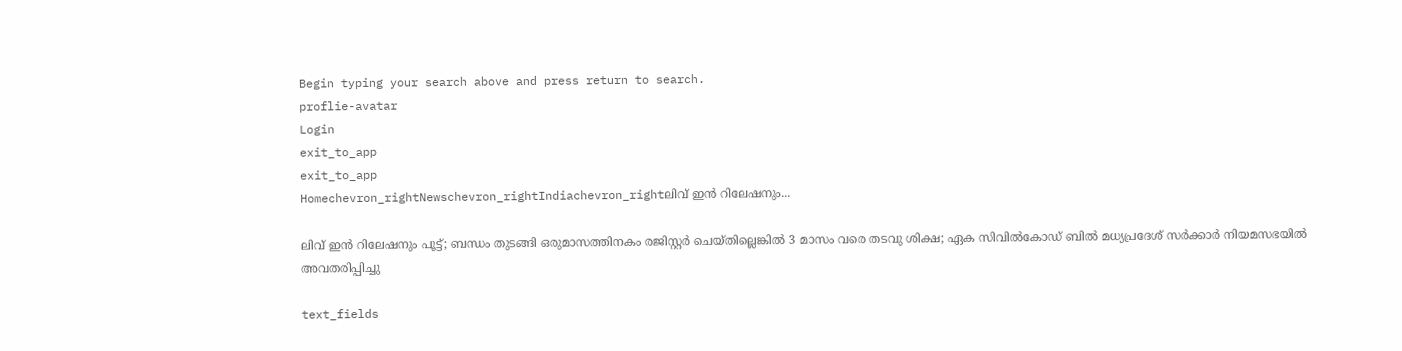Begin typing your search above and press return to search.
proflie-avatar
Login
exit_to_app
exit_to_app
Homechevron_rightNewschevron_rightIndiachevron_rightലിവ് ഇൻ റിലേഷനും...

ലിവ് ഇൻ റിലേഷനും പൂട്ട്; ബന്ധം തുടങ്ങി ഒരുമാസത്തിനകം രജിസ്റ്റർ ചെയ്തില്ലെങ്കിൽ 3 മാസം വരെ തടവു ശിക്ഷ; ഏക സിവിൽകോഡ് ബിൽ മധ്യപ്രദേശ് സർക്കാർ നിയമസഭയിൽ അവതരിപ്പിച്ചു

text_fields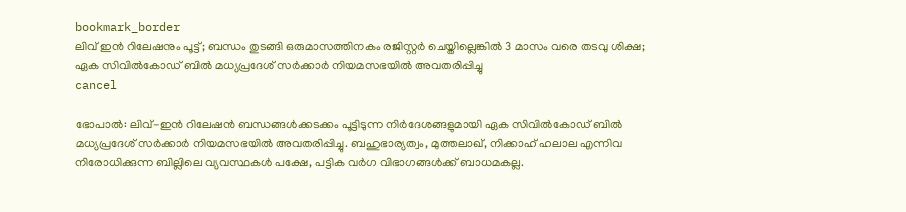bookmark_border
ലിവ് ഇൻ റിലേഷനും പൂട്ട്; ബന്ധം തുടങ്ങി ഒരുമാസത്തിനകം രജിസ്റ്റർ ചെയ്തില്ലെങ്കിൽ 3 മാസം വരെ തടവു ശിക്ഷ; ഏക സിവിൽകോഡ് ബിൽ മധ്യപ്രദേശ് സർക്കാർ നിയമസഭയിൽ അവതരിപ്പിച്ചു
cancel

ഭോപാൽ: ലിവ്-ഇൻ റിലേഷൻ ബന്ധങ്ങൾക്കടക്കം പൂട്ടിടുന്ന നിർദേശങ്ങളുമായി ഏക സിവിൽകോഡ് ബിൽ മധ്യപ്രദേശ് സർക്കാർ നിയമസഭയിൽ അവതരിപ്പിച്ചു. ബഹുഭാര്യത്വം, മുത്തലാഖ്, നിക്കാഹ് ഹലാല എന്നിവ നിരോധിക്കുന്ന ബില്ലിലെ വ്യവസ്ഥകൾ പക്ഷേ, പട്ടിക വർഗ വിഭാഗങ്ങൾക്ക് ബാധമകല്ല.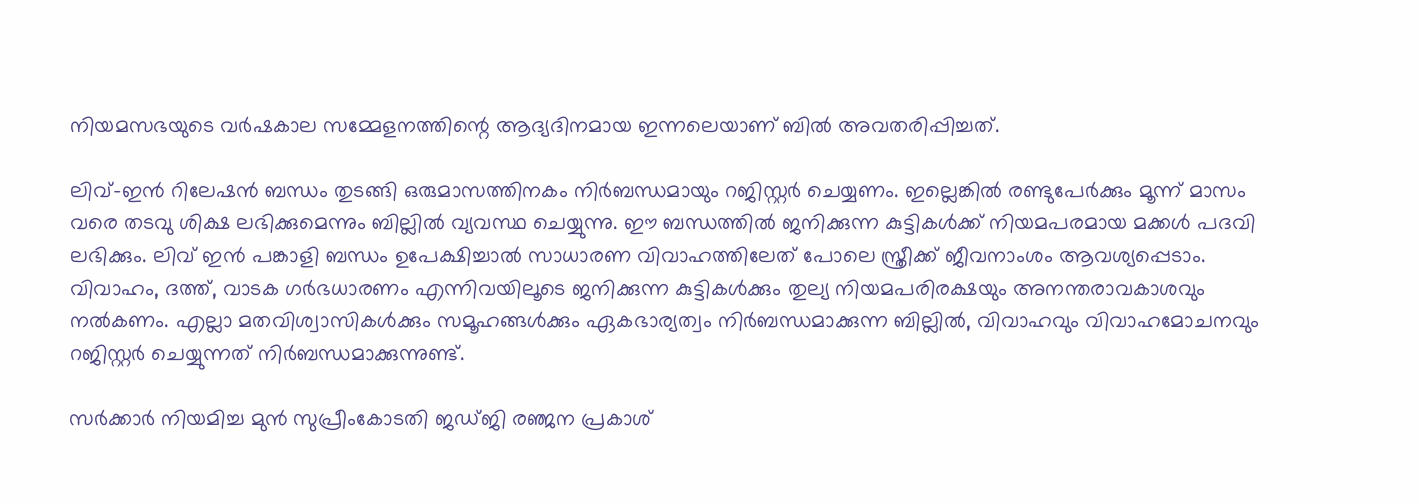നിയമസഭയുടെ വർഷകാല സമ്മേളനത്തിന്റെ ആദ്യദിനമായ ഇന്നലെയാണ് ബിൽ അവതരിപ്പിച്ചത്.

ലിവ്–ഇൻ റിലേഷൻ ബന്ധം തുടങ്ങി ഒരുമാസത്തിനകം നിർബന്ധമായും റജിസ്റ്റർ ചെയ്യണം. ഇല്ലെങ്കിൽ രണ്ടുപേർക്കും മൂന്ന് മാസം വരെ തടവു ശിക്ഷ ലഭിക്കുമെന്നും ബില്ലിൽ വ്യവസ്ഥ ചെയ്യുന്നു. ഈ ബന്ധത്തിൽ ജനിക്കുന്ന കുട്ടികൾക്ക് നിയമപരമായ മക്കൾ പദവി ലഭിക്കും. ലിവ് ഇൻ പങ്കാളി ബന്ധം ഉപേക്ഷിച്ചാൽ സാധാരണ വിവാഹത്തിലേത് പോലെ സ്ത്രീക്ക് ജീവനാംശം ആവശ്യപ്പെടാം. വിവാഹം, ദത്ത്, വാടക ഗർഭധാരണം എന്നിവയിലൂടെ ജനിക്കുന്ന കുട്ടികൾക്കും തുല്യ നിയമപരിരക്ഷയും അനന്തരാവകാശവും നൽകണം. എല്ലാ മതവിശ്വാസികൾക്കും സമൂഹങ്ങൾക്കും ഏകഭാര്യത്വം നിർബന്ധമാക്കുന്ന ബില്ലിൽ, വിവാഹവും വിവാഹമോചനവും റജിസ്റ്റർ ചെയ്യുന്നത് നിർബന്ധമാക്കുന്നുണ്ട്.

സർക്കാർ നിയമിച്ച മുൻ സുപ്രീംകോടതി ജഡ്ജി രഞ്ജന പ്രകാശ്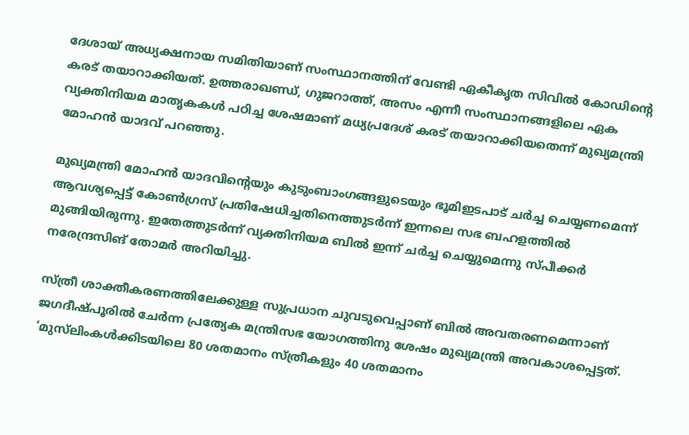ദേശായ് അധ്യക്ഷനായ സമിതിയാണ് സംസ്ഥാനത്തിന് വേണ്ടി ഏകീകൃത സിവിൽ കോഡിന്റെ കരട് തയാറാക്കിയത്. ഉത്തരാഖണ്ഡ്, ഗുജറാത്ത്, അസം എന്നീ സംസ്ഥാനങ്ങളിലെ ഏക വ്യക്തിനിയമ മാതൃകകൾ പഠിച്ച ശേഷമാണ് മധ്യപ്രദേശ് കരട് തയാറാക്കിയതെന്ന് മുഖ്യമന്ത്രി മോഹൻ യാദവ് പറഞ്ഞു.

മുഖ്യമന്ത്രി മോഹൻ യാദവിന്റെയും കുടുംബാംഗങ്ങളുടെയും ഭൂമിഇടപാട് ചർച്ച ചെയ്യണമെന്ന് ആവശ്യപ്പെട്ട് കോൺഗ്രസ് പ്രതിഷേധിച്ചതിനെത്തുടർന്ന് ഇന്നലെ സഭ ബഹളത്തിൽ മുങ്ങിയിരുന്നു. ഇതേത്തുടർന്ന് വ്യക്തിനിയമ ബിൽ ഇന്ന് ചർച്ച ചെയ്യുമെന്നു സ്പീക്കർ നരേന്ദ്രസിങ് തോമർ അറിയിച്ചു.

സ്ത്രീ ശാക്തീകരണത്തിലേക്കുള്ള സുപ്രധാന ചുവടുവെപ്പാണ് ബിൽ അവതരണമെന്നാണ് ജഗദീഷ്പൂരിൽ ചേർന്ന പ്രത്യേക മന്ത്രിസഭ യോഗത്തിനു ശേഷം മുഖ്യമന്ത്രി അവകാശപ്പെട്ടത്. ‘മുസ്‍ലിംകൾക്കിടയിലെ 80 ശതമാനം സ്ത്രീകളും 40 ശതമാനം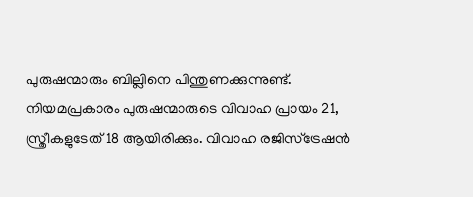പുരുഷന്മാരും ബില്ലിനെ പിന്തുണക്കുന്നുണ്ട്. നിയമപ്രകാരം പുരുഷന്മാരുടെ വിവാഹ പ്രായം 21, സ്ത്രീകളുടേത് 18 ആയിരിക്കും. വിവാഹ രജിസ്ട്രേഷൻ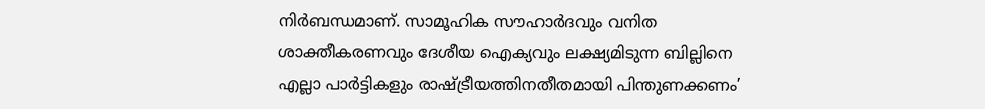നിർബന്ധമാണ്. സാമൂഹിക സൗഹാർദവും വനിത ശാക്തീകരണവും ദേശീയ ഐക്യവും ലക്ഷ്യമിടുന്ന ബില്ലിനെ എല്ലാ പാർട്ടികളും രാഷ്ട്രീയത്തിനതീതമായി പിന്തുണക്കണം’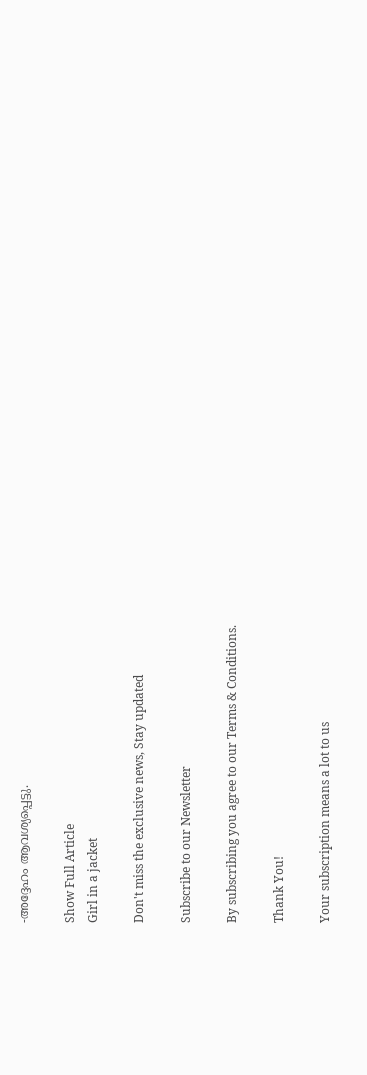-അദ്ദേഹം ആവശ്യപ്പെട്ടു.

Show Full Article
Girl in a jacket

Don't miss the exclusive news, Stay updated

Subscribe to our Newsletter

By subscribing you agree to our Terms & Conditions.

Thank You!

Your subscription means a lot to us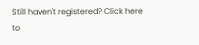Still haven't registered? Click here to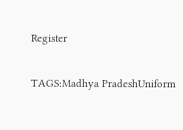Register

TAGS:Madhya PradeshUniform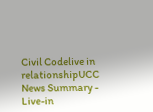Civil Codelive in relationshipUCC
News Summary - Live-in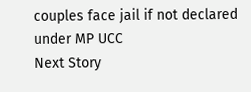couples face jail if not declared under MP UCC
Next Story